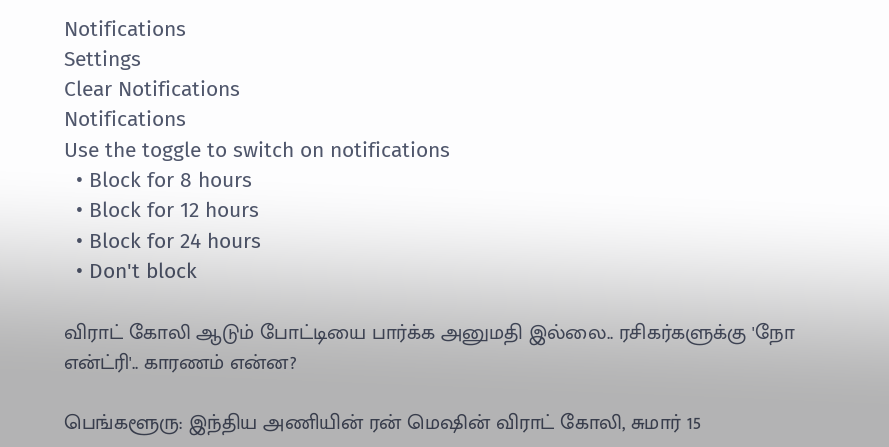Notifications
Settings
Clear Notifications
Notifications
Use the toggle to switch on notifications
  • Block for 8 hours
  • Block for 12 hours
  • Block for 24 hours
  • Don't block

விராட் கோலி ஆடும் போட்டியை பார்க்க அனுமதி இல்லை.. ரசிகர்களுக்கு 'நோ என்ட்ரி'.. காரணம் என்ன?

பெங்களூரு: இந்திய அணியின் ரன் மெஷின் விராட் கோலி, சுமார் 15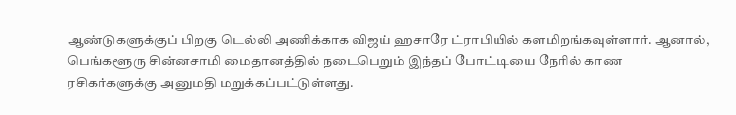ஆண்டுகளுக்குப் பிறகு டெல்லி அணிக்காக விஜய் ஹசாரே ட்ராபியில் களமிறங்கவுள்ளார். ஆனால், பெங்களூரு சின்னசாமி மைதானத்தில் நடைபெறும் இந்தப் போட்டியை நேரில் காண ரசிகர்களுக்கு அனுமதி மறுக்கப்பட்டுள்ளது.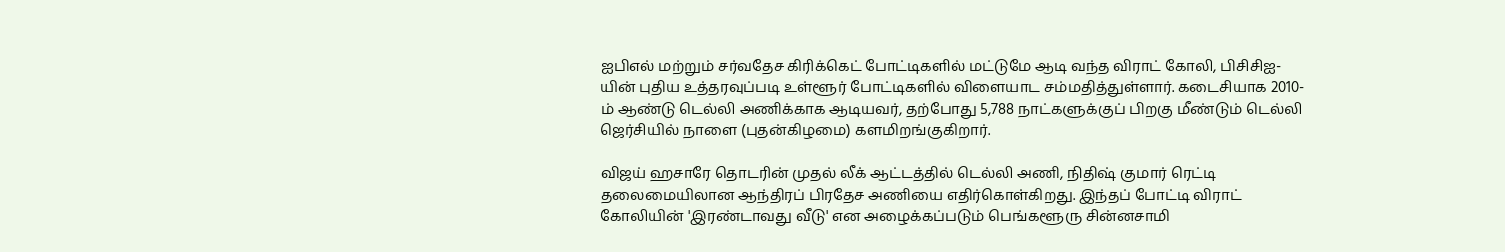ஐபிஎல் மற்றும் சர்வதேச கிரிக்கெட் போட்டிகளில் மட்டுமே ஆடி வந்த விராட் கோலி, பிசிசிஐ-யின் புதிய உத்தரவுப்படி உள்ளூர் போட்டிகளில் விளையாட சம்மதித்துள்ளார். கடைசியாக 2010-ம் ஆண்டு டெல்லி அணிக்காக ஆடியவர், தற்போது 5,788 நாட்களுக்குப் பிறகு மீண்டும் டெல்லி ஜெர்சியில் நாளை (புதன்கிழமை) களமிறங்குகிறார்.

விஜய் ஹசாரே தொடரின் முதல் லீக் ஆட்டத்தில் டெல்லி அணி, நிதிஷ் குமார் ரெட்டி தலைமையிலான ஆந்திரப் பிரதேச அணியை எதிர்கொள்கிறது. இந்தப் போட்டி விராட் கோலியின் 'இரண்டாவது வீடு' என அழைக்கப்படும் பெங்களூரு சின்னசாமி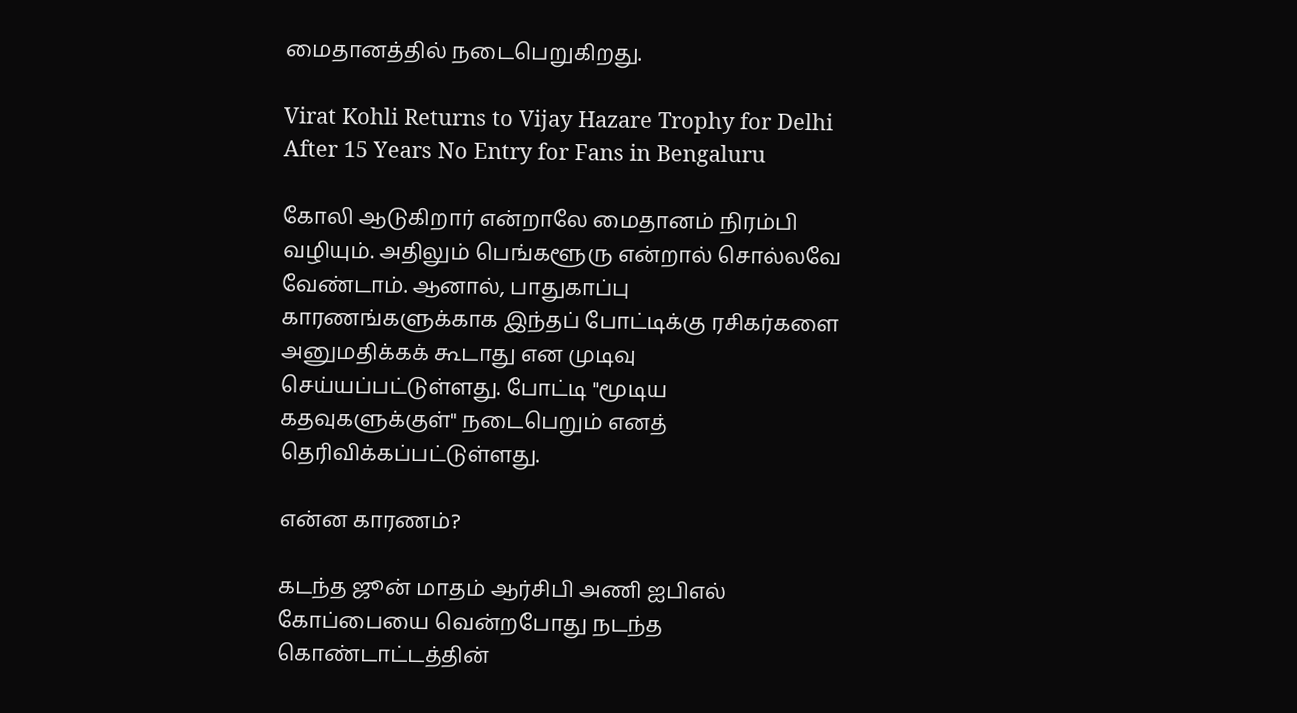மைதானத்தில் நடைபெறுகிறது.

Virat Kohli Returns to Vijay Hazare Trophy for Delhi After 15 Years No Entry for Fans in Bengaluru

கோலி ஆடுகிறார் என்றாலே மைதானம் நிரம்பி வழியும். அதிலும் பெங்களூரு என்றால் சொல்லவே வேண்டாம். ஆனால், பாதுகாப்பு காரணங்களுக்காக இந்தப் போட்டிக்கு ரசிகர்களை அனுமதிக்கக் கூடாது என முடிவு செய்யப்பட்டுள்ளது. போட்டி "மூடிய கதவுகளுக்குள்" நடைபெறும் எனத் தெரிவிக்கப்பட்டுள்ளது.

என்ன காரணம்?

கடந்த ஜூன் மாதம் ஆர்சிபி அணி ஐபிஎல் கோப்பையை வென்றபோது நடந்த கொண்டாட்டத்தின்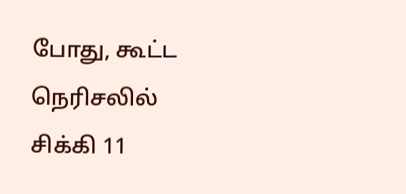போது, கூட்ட நெரிசலில் சிக்கி 11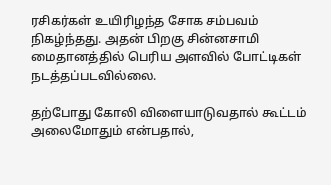ரசிகர்கள் உயிரிழந்த சோக சம்பவம் நிகழ்ந்தது. அதன் பிறகு சின்னசாமி மைதானத்தில் பெரிய அளவில் போட்டிகள் நடத்தப்படவில்லை.

தற்போது கோலி விளையாடுவதால் கூட்டம் அலைமோதும் என்பதால்,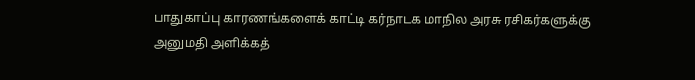பாதுகாப்பு காரணங்களைக் காட்டி கர்நாடக மாநில அரசு ரசிகர்களுக்கு அனுமதி அளிக்கத்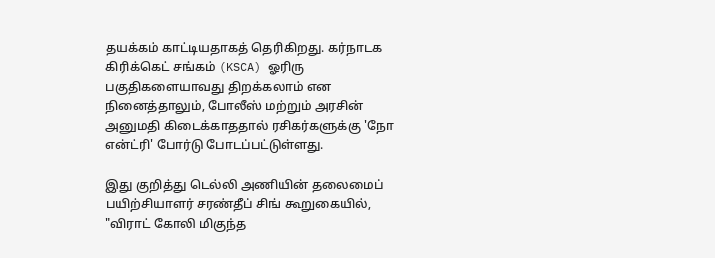தயக்கம் காட்டியதாகத் தெரிகிறது. கர்நாடக கிரிக்கெட் சங்கம் (KSCA) ஓரிரு பகுதிகளையாவது திறக்கலாம் என நினைத்தாலும், போலீஸ் மற்றும் அரசின் அனுமதி கிடைக்காததால் ரசிகர்களுக்கு 'நோ என்ட்ரி' போர்டு போடப்பட்டுள்ளது.

இது குறித்து டெல்லி அணியின் தலைமைப் பயிற்சியாளர் சரண்தீப் சிங் கூறுகையில், "விராட் கோலி மிகுந்த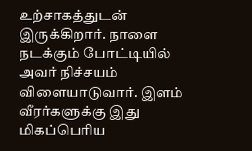உற்சாகத்துடன் இருக்கிறார். நாளை நடக்கும் போட்டியில் அவர் நிச்சயம் விளையாடுவார். இளம் வீரர்களுக்கு இது மிகப்பெரிய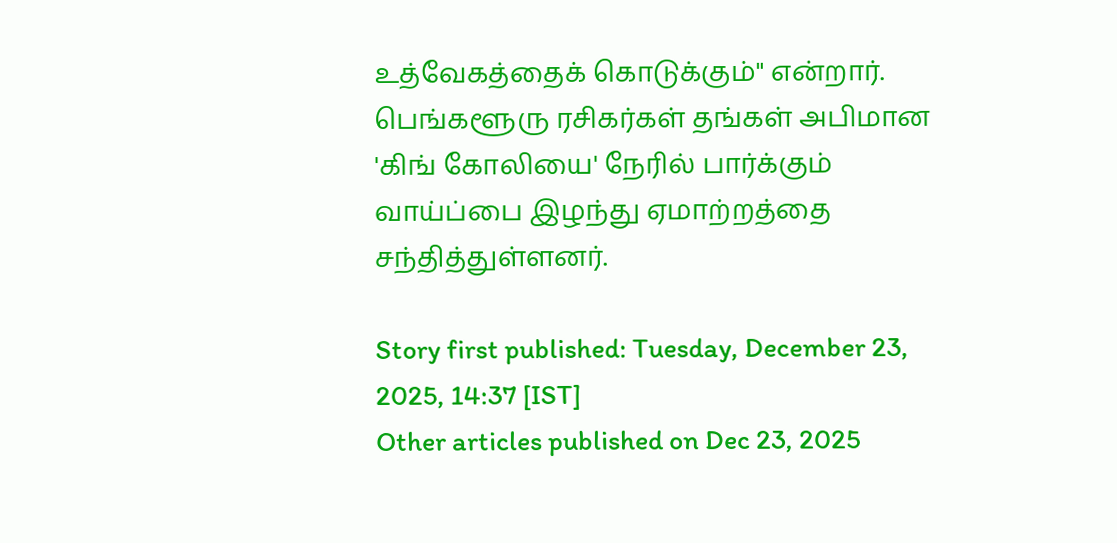உத்வேகத்தைக் கொடுக்கும்" என்றார். பெங்களூரு ரசிகர்கள் தங்கள் அபிமான 'கிங் கோலியை' நேரில் பார்க்கும் வாய்ப்பை இழந்து ஏமாற்றத்தை சந்தித்துள்ளனர்.

Story first published: Tuesday, December 23, 2025, 14:37 [IST]
Other articles published on Dec 23, 2025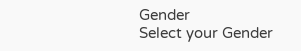Gender
Select your Gender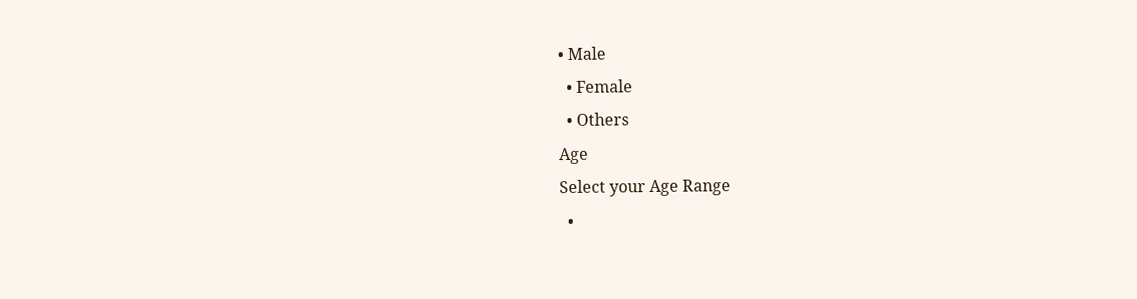• Male
  • Female
  • Others
Age
Select your Age Range
  •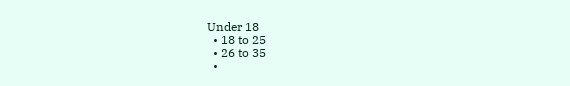Under 18
  • 18 to 25
  • 26 to 35
  •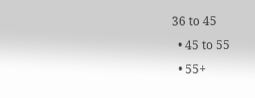36 to 45
  • 45 to 55
  • 55+